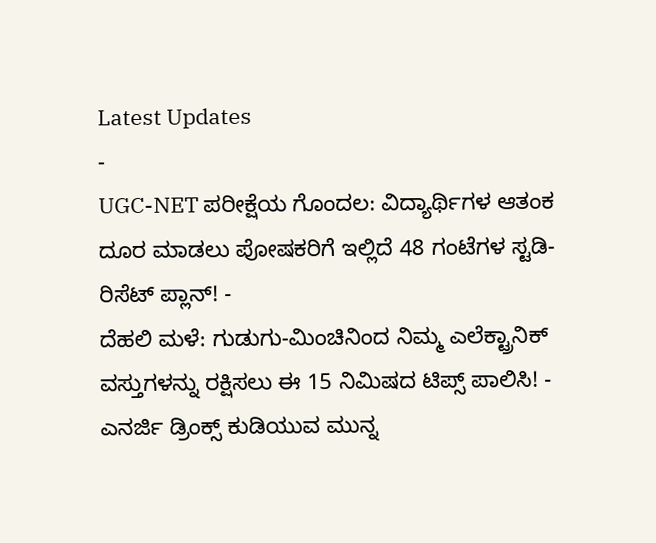Latest Updates
-
UGC-NET ಪರೀಕ್ಷೆಯ ಗೊಂದಲ: ವಿದ್ಯಾರ್ಥಿಗಳ ಆತಂಕ ದೂರ ಮಾಡಲು ಪೋಷಕರಿಗೆ ಇಲ್ಲಿದೆ 48 ಗಂಟೆಗಳ ಸ್ಟಡಿ-ರಿಸೆಟ್ ಪ್ಲಾನ್! -
ದೆಹಲಿ ಮಳೆ: ಗುಡುಗು-ಮಿಂಚಿನಿಂದ ನಿಮ್ಮ ಎಲೆಕ್ಟ್ರಾನಿಕ್ ವಸ್ತುಗಳನ್ನು ರಕ್ಷಿಸಲು ಈ 15 ನಿಮಿಷದ ಟಿಪ್ಸ್ ಪಾಲಿಸಿ! -
ಎನರ್ಜಿ ಡ್ರಿಂಕ್ಸ್ ಕುಡಿಯುವ ಮುನ್ನ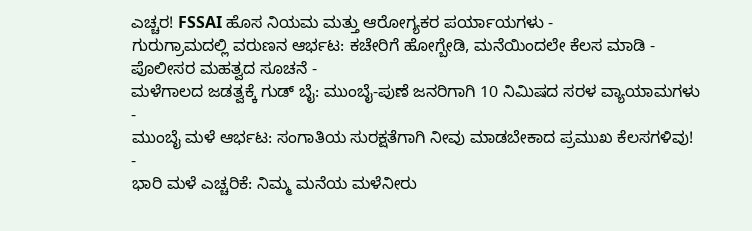ಎಚ್ಚರ! FSSAI ಹೊಸ ನಿಯಮ ಮತ್ತು ಆರೋಗ್ಯಕರ ಪರ್ಯಾಯಗಳು -
ಗುರುಗ್ರಾಮದಲ್ಲಿ ವರುಣನ ಆರ್ಭಟ: ಕಚೇರಿಗೆ ಹೋಗ್ಬೇಡಿ, ಮನೆಯಿಂದಲೇ ಕೆಲಸ ಮಾಡಿ - ಪೊಲೀಸರ ಮಹತ್ವದ ಸೂಚನೆ -
ಮಳೆಗಾಲದ ಜಡತ್ವಕ್ಕೆ ಗುಡ್ ಬೈ: ಮುಂಬೈ-ಪುಣೆ ಜನರಿಗಾಗಿ 10 ನಿಮಿಷದ ಸರಳ ವ್ಯಾಯಾಮಗಳು -
ಮುಂಬೈ ಮಳೆ ಆರ್ಭಟ: ಸಂಗಾತಿಯ ಸುರಕ್ಷತೆಗಾಗಿ ನೀವು ಮಾಡಬೇಕಾದ ಪ್ರಮುಖ ಕೆಲಸಗಳಿವು! -
ಭಾರಿ ಮಳೆ ಎಚ್ಚರಿಕೆ: ನಿಮ್ಮ ಮನೆಯ ಮಳೆನೀರು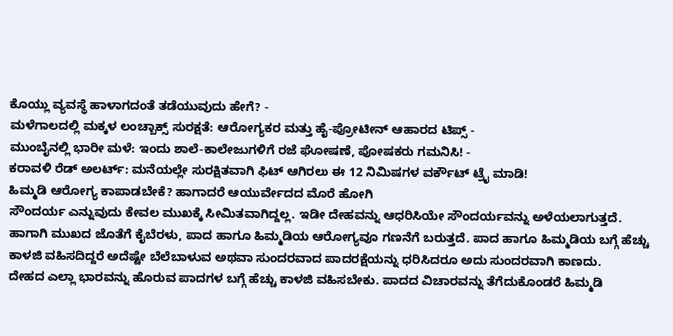ಕೊಯ್ಲು ವ್ಯವಸ್ಥೆ ಹಾಳಾಗದಂತೆ ತಡೆಯುವುದು ಹೇಗೆ? -
ಮಳೆಗಾಲದಲ್ಲಿ ಮಕ್ಕಳ ಲಂಚ್ಬಾಕ್ಸ್ ಸುರಕ್ಷತೆ: ಆರೋಗ್ಯಕರ ಮತ್ತು ಹೈ-ಪ್ರೋಟೀನ್ ಆಹಾರದ ಟಿಪ್ಸ್ -
ಮುಂಬೈನಲ್ಲಿ ಭಾರೀ ಮಳೆ: ಇಂದು ಶಾಲೆ-ಕಾಲೇಜುಗಳಿಗೆ ರಜೆ ಘೋಷಣೆ, ಪೋಷಕರು ಗಮನಿಸಿ! -
ಕರಾವಳಿ ರೆಡ್ ಅಲರ್ಟ್: ಮನೆಯಲ್ಲೇ ಸುರಕ್ಷಿತವಾಗಿ ಫಿಟ್ ಆಗಿರಲು ಈ 12 ನಿಮಿಷಗಳ ವರ್ಕೌಟ್ ಟ್ರೈ ಮಾಡಿ!
ಹಿಮ್ಮಡಿ ಆರೋಗ್ಯ ಕಾಪಾಡಬೇಕೆ? ಹಾಗಾದರೆ ಆಯುರ್ವೇದದ ಮೊರೆ ಹೋಗಿ
ಸೌಂದರ್ಯ ಎನ್ನುವುದು ಕೇವಲ ಮುಖಕ್ಕೆ ಸೀಮಿತವಾಗಿದ್ದಲ್ಲ. ಇಡೀ ದೇಹವನ್ನು ಆಧರಿಸಿಯೇ ಸೌಂದರ್ಯವನ್ನು ಅಳೆಯಲಾಗುತ್ತದೆ. ಹಾಗಾಗಿ ಮುಖದ ಜೊತೆಗೆ ಕೈಬೆರಳು, ಪಾದ ಹಾಗೂ ಹಿಮ್ಮಡಿಯ ಆರೋಗ್ಯವೂ ಗಣನೆಗೆ ಬರುತ್ತದೆ. ಪಾದ ಹಾಗೂ ಹಿಮ್ಮಡಿಯ ಬಗ್ಗೆ ಹೆಚ್ಚು ಕಾಳಜಿ ವಹಿಸದಿದ್ದರೆ ಅದೆಷ್ಟೇ ಬೆಲೆಬಾಳುವ ಅಥವಾ ಸುಂದರವಾದ ಪಾದರಕ್ಷೆಯನ್ನು ಧರಿಸಿದರೂ ಅದು ಸುಂದರವಾಗಿ ಕಾಣದು.
ದೇಹದ ಎಲ್ಲಾ ಭಾರವನ್ನು ಹೊರುವ ಪಾದಗಳ ಬಗ್ಗೆ ಹೆಚ್ಚು ಕಾಳಜಿ ವಹಿಸಬೇಕು. ಪಾದದ ವಿಚಾರವನ್ನು ತೆಗೆದುಕೊಂಡರೆ ಹಿಮ್ಮಡಿ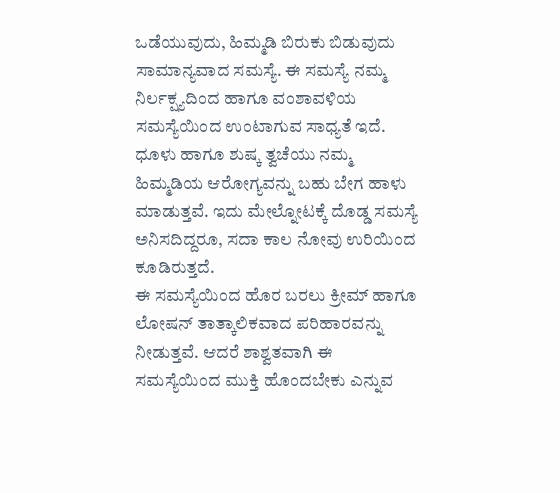ಒಡೆಯುವುದು, ಹಿಮ್ಮಡಿ ಬಿರುಕು ಬಿಡುವುದು ಸಾಮಾನ್ಯವಾದ ಸಮಸ್ಯೆ. ಈ ಸಮಸ್ಯೆ ನಮ್ಮ ನಿರ್ಲಕ್ಷ್ಯದಿಂದ ಹಾಗೂ ವಂಶಾವಳಿಯ ಸಮಸ್ಯೆಯಿಂದ ಉಂಟಾಗುವ ಸಾಧ್ಯತೆ ಇದೆ. ಧೂಳು ಹಾಗೂ ಶುಷ್ಕ ತ್ವಚೆಯು ನಮ್ಮ ಹಿಮ್ಮಡಿಯ ಆರೋಗ್ಯವನ್ನು ಬಹು ಬೇಗ ಹಾಳು ಮಾಡುತ್ತವೆ. ಇದು ಮೇಲ್ನೋಟಕ್ಕೆ ದೊಡ್ಡ ಸಮಸ್ಯೆ ಅನಿಸದಿದ್ದರೂ, ಸದಾ ಕಾಲ ನೋವು ಉರಿಯಿಂದ ಕೂಡಿರುತ್ತದೆ.
ಈ ಸಮಸ್ಯೆಯಿಂದ ಹೊರ ಬರಲು ಕ್ರೀಮ್ ಹಾಗೂ ಲೋಷನ್ ತಾತ್ಕಾಲಿಕವಾದ ಪರಿಹಾರವನ್ನು ನೀಡುತ್ತವೆ. ಆದರೆ ಶಾಶ್ವತವಾಗಿ ಈ ಸಮಸ್ಯೆಯಿಂದ ಮುಕ್ತಿ ಹೊಂದಬೇಕು ಎನ್ನುವ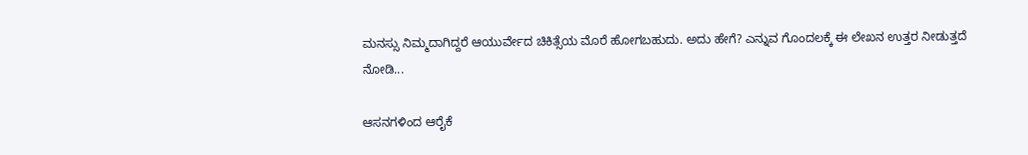ಮನಸ್ಸು ನಿಮ್ಮದಾಗಿದ್ದರೆ ಆಯುರ್ವೇದ ಚಿಕಿತ್ಸೆಯ ಮೊರೆ ಹೋಗಬಹುದು. ಅದು ಹೇಗೆ? ಎನ್ನುವ ಗೊಂದಲಕ್ಕೆ ಈ ಲೇಖನ ಉತ್ತರ ನೀಡುತ್ತದೆ ನೋಡಿ...

ಆಸನಗಳಿಂದ ಆರೈಕೆ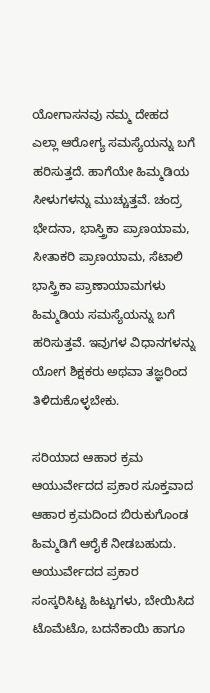ಯೋಗಾಸನವು ನಮ್ಮ ದೇಹದ ಎಲ್ಲಾ ಆರೋಗ್ಯ ಸಮಸ್ಯೆಯನ್ನು ಬಗೆ ಹರಿಸುತ್ತದೆ. ಹಾಗೆಯೇ ಹಿಮ್ಮಡಿಯ ಸೀಳುಗಳನ್ನು ಮುಚ್ಚುತ್ತವೆ. ಚಂದ್ರ ಭೇದನಾ, ಭಾಸ್ತ್ರಿಕಾ ಪ್ರಾಣಯಾಮ, ಸೀತಾಕರಿ ಪ್ರಾಣಯಾಮ, ಸೆಟಾಲಿ ಭಾಸ್ತ್ರಿಕಾ ಪ್ರಾಣಾಯಾಮಗಳು ಹಿಮ್ಮಡಿಯ ಸಮಸ್ಯೆಯನ್ನು ಬಗೆ ಹರಿಸುತ್ತವೆ. ಇವುಗಳ ವಿಧಾನಗಳನ್ನು ಯೋಗ ಶಿಕ್ಷಕರು ಅಥವಾ ತಜ್ಞರಿಂದ ತಿಳಿದುಕೊಳ್ಳಬೇಕು.

ಸರಿಯಾದ ಆಹಾರ ಕ್ರಮ
ಆಯುರ್ವೇದದ ಪ್ರಕಾರ ಸೂಕ್ತವಾದ ಆಹಾರ ಕ್ರಮದಿಂದ ಬಿರುಕುಗೊಂಡ ಹಿಮ್ಮಡಿಗೆ ಆರೈಕೆ ನೀಡಬಹುದು. ಆಯುರ್ವೇದದ ಪ್ರಕಾರ ಸಂಸ್ಕರಿಸಿಟ್ಟ ಹಿಟ್ಟುಗಳು, ಬೇಯಿಸಿದ ಟೊಮೆಟೊ, ಬದನೆಕಾಯಿ ಹಾಗೂ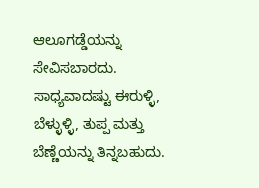ಆಲೂಗಡ್ಡೆಯನ್ನು ಸೇವಿಸಬಾರದು. ಸಾಧ್ಯವಾದಷ್ಟು ಈರುಳ್ಳಿ, ಬೆಳ್ಳುಳ್ಳಿ, ತುಪ್ಪ ಮತ್ತು ಬೆಣ್ಣೆಯನ್ನು ತಿನ್ನಬಹುದು.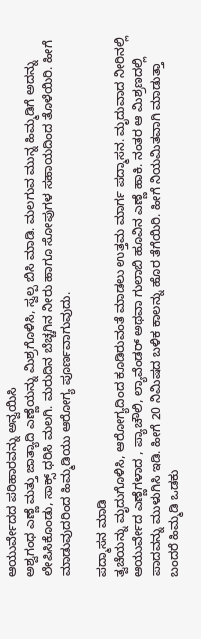ಆಯುರ್ವೇದದ ಪರಿಹಾರವನ್ನು ಅನ್ವಯಿಸಿ
ಅಶ್ವಗಂಧ ಎಣ್ಣೆ ಮತ್ತು ಜಾತ್ಯಾದಿ ಎಣ್ಣೆಯನ್ನು ಮಿಶ್ರಗೊಳಿಸಿ, ಸ್ವಲ್ಪ ಬಿಸಿ ಮಾಡಿ. ಮಲಗುವ ಮುನ್ನ ಹಿಮ್ಮಡಿಗೆ ಅದನ್ನು ಲೇಪಿಸಿಕೊಂಡು, ಸಾಕ್ಸ್ ಧರಿಸಿ ಮಲಗಿ. ಮರುದಿನ ಬೆಚ್ಚಗಿನ ನೀರು ಹಾಗೂ ಸೋಪುಗಳ ಸಹಾಯದಿಂದ ತೊಳೆಯಿರಿ. ಹೀಗೆ ಮಾಡುವುದರಿಂದ ಹಿಮ್ಮಡಿಯು ಆರೋಗ್ಯ ಪೂರ್ಣವಾಗುವುದು.

ಪದ್ಮಾಸನ ಮಾಡಿ
ತ್ವಚೆಯನ್ನು ಮೃದುಗೊಳಿಸಿ, ಆರೋಗ್ಯದಿಂದ ಕೂಡಿರುವಂತೆ ಮಾಡಲು ಉತ್ತಮ ಮಾರ್ಗ ಪದ್ಮಾಸನ. ಮೃದುವಾದ ನೀರಿನಲ್ಲಿ ಆಯುರ್ವೇದ ಎಣ್ಣೆಗಳಾದ , ಪ್ಯಾಚೌಲಿ, ಲ್ಯಾವೆಂಡರ್ ಅಥವಾ ಗುಲಾಬಿ ಹೂವಿನ ಎಣ್ಣೆ ಹಾಕಿ. ನಂತರ ಆ ಮಿಶ್ರಣದಲ್ಲಿ ಪಾದವನ್ನು ಮುಳುಗಿಸಿ ಇಡಿ. ಹೀಗೆ 20 ನಿಮಿಷದ ಬಳಿಕ ಕಾಲನ್ನು ಹೊರ ತೆಗೆಯಿರಿ. ಹೀಗೆ ನಿಯಮಿತವಾಗಿ ಮಾಡುತ್ತಾ ಬಂದರೆ ಹಿಮ್ಮಡಿ ಒಡಕು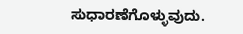ಸುಧಾರಣೆಗೊಳ್ಳುವುದು.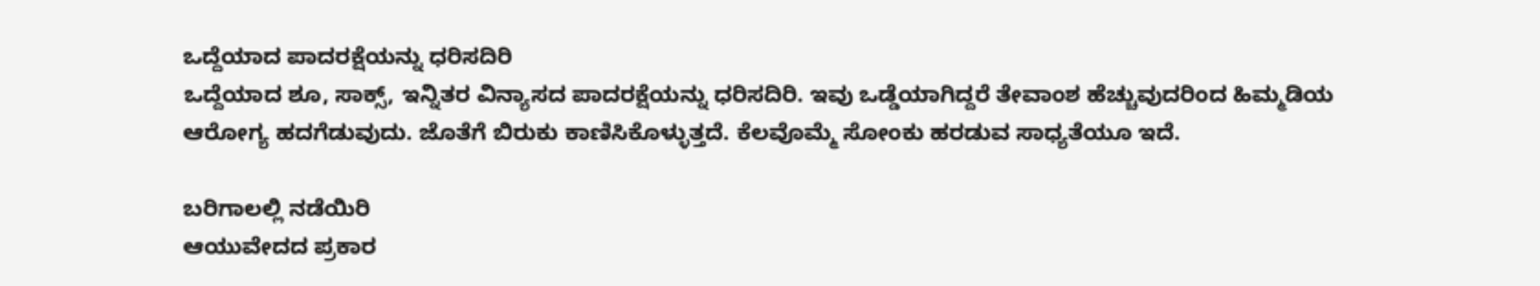ಒದ್ದೆಯಾದ ಪಾದರಕ್ಷೆಯನ್ನು ಧರಿಸದಿರಿ
ಒದ್ದೆಯಾದ ಶೂ, ಸಾಕ್ಸ್, ಇನ್ನಿತರ ವಿನ್ಯಾಸದ ಪಾದರಕ್ಷೆಯನ್ನು ಧರಿಸದಿರಿ. ಇವು ಒಡ್ಡೆಯಾಗಿದ್ದರೆ ತೇವಾಂಶ ಹೆಚ್ಚುವುದರಿಂದ ಹಿಮ್ಮಡಿಯ ಆರೋಗ್ಯ ಹದಗೆಡುವುದು. ಜೊತೆಗೆ ಬಿರುಕು ಕಾಣಿಸಿಕೊಳ್ಳುತ್ತದೆ. ಕೆಲವೊಮ್ಮೆ ಸೋಂಕು ಹರಡುವ ಸಾಧ್ಯತೆಯೂ ಇದೆ.

ಬರಿಗಾಲಲ್ಲಿ ನಡೆಯಿರಿ
ಆಯುವೇದದ ಪ್ರಕಾರ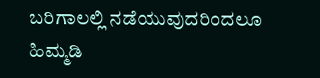ಬರಿಗಾಲಲ್ಲಿ ನಡೆಯುವುದರಿಂದಲೂ ಹಿಮ್ಮಡಿ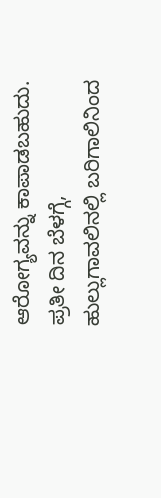ಆರೋಗ್ಯವನ್ನು ಕಾಪಾಡಬಹುದು. ಪ್ರತೀ ದಿನ ಬೆಳಗ್ಗೆ, ಹುಲ್ಲುಗಾವಲಿನಲ್ಲಿ ಬರಿಗಾಲಿನಿಂದ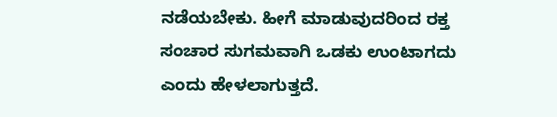ನಡೆಯಬೇಕು. ಹೀಗೆ ಮಾಡುವುದರಿಂದ ರಕ್ತ ಸಂಚಾರ ಸುಗಮವಾಗಿ ಒಡಕು ಉಂಟಾಗದು ಎಂದು ಹೇಳಲಾಗುತ್ತದೆ.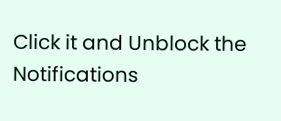Click it and Unblock the Notifications